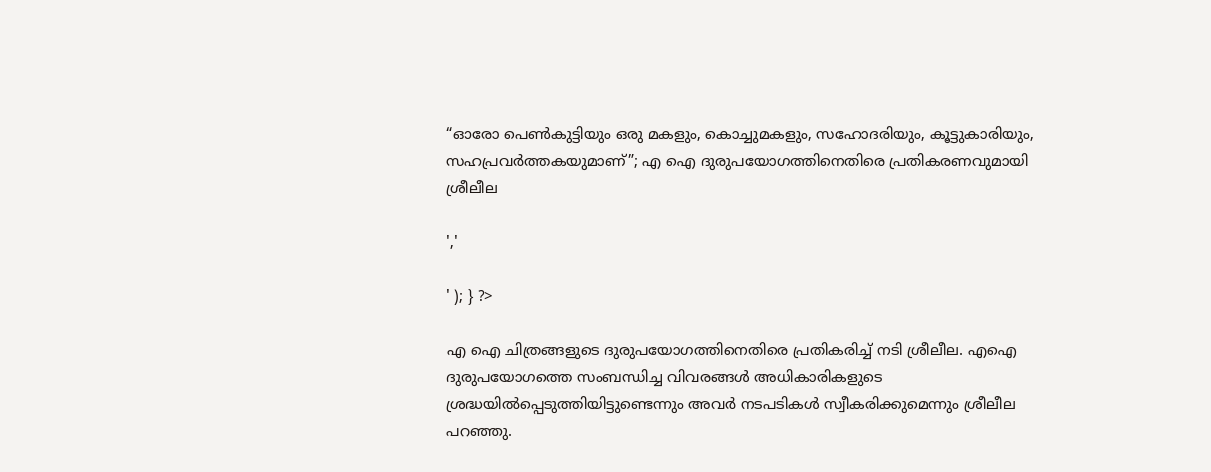“ഓരോ പെൺകുട്ടിയും ഒരു മകളും, കൊച്ചുമകളും, സഹോദരിയും, കൂട്ടുകാരിയും, സഹപ്രവർത്തകയുമാണ്”; എ ഐ ദുരുപയോഗത്തിനെതിരെ പ്രതികരണവുമായി ശ്രീലീല

','

' ); } ?>

എ ഐ ചിത്രങ്ങളുടെ ദുരുപയോഗത്തിനെതിരെ പ്രതികരിച്ച് നടി ശ്രീലീല. എഐ ദുരുപയോഗത്തെ സംബന്ധിച്ച വിവരങ്ങൾ അധികാരികളുടെ ശ്രദ്ധയിൽപ്പെടുത്തിയിട്ടുണ്ടെന്നും അവർ നടപടികൾ സ്വീകരിക്കുമെന്നും ശ്രീലീല പറഞ്ഞു.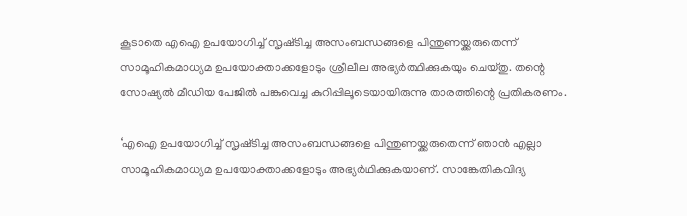കൂടാതെ എഐ ഉപയോഗിച്ച് സൃഷ്‌ടിച്ച അസംബന്ധങ്ങളെ പിന്തുണയ്ക്കരുതെന്ന് സാമൂഹികമാധ്യമ ഉപയോക്താക്കളോടും ശ്രീലീല അഭ്യർത്ഥിക്കുകയും ചെയ്തു. തന്റെ സോഷ്യൽ മീഡിയ പേജിൽ പങ്കുവെച്ച കുറിപ്പിലൂടെയായിരുന്നു താരത്തിന്റെ പ്രതികരണം.

‘എഐ ഉപയോഗിച്ച് സൃഷ്‌ടിച്ച അസംബന്ധങ്ങളെ പിന്തുണയ്ക്കരുതെന്ന് ഞാൻ എല്ലാ സാമൂഹികമാധ്യമ ഉപയോക്താക്കളോടും അഭ്യർഥിക്കുകയാണ്. സാങ്കേതികവിദ്യ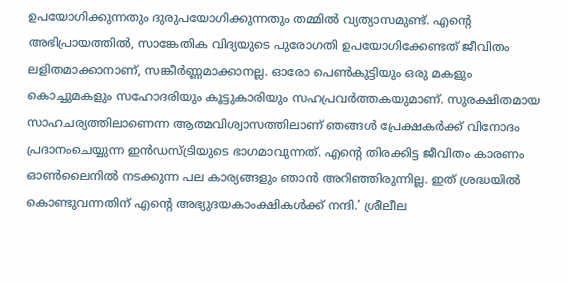ഉപയോഗിക്കുന്നതും ദുരുപയോഗിക്കുന്നതും തമ്മിൽ വ്യത്യാസമുണ്ട്. എൻ്റെ അഭിപ്രായത്തിൽ, സാങ്കേതിക വിദ്യയുടെ പുരോഗതി ഉപയോഗിക്കേണ്ടത് ജീവിതം ലളിതമാക്കാനാണ്, സങ്കീർണ്ണമാക്കാനല്ല. ഓരോ പെൺകുട്ടിയും ഒരു മകളും കൊച്ചുമകളും സഹോദരിയും കൂട്ടുകാരിയും സഹപ്രവർത്തകയുമാണ്. സുരക്ഷിതമായ സാഹചര്യത്തിലാണെന്ന ആത്മവിശ്വാസത്തിലാണ് ഞങ്ങൾ പ്രേക്ഷകർക്ക് വിനോദം പ്രദാനംചെയ്യുന്ന ഇൻഡസ്ട്രിയുടെ ഭാഗമാവുന്നത്. എന്റെ തിരക്കിട്ട ജീവിതം കാരണം ഓൺലൈനിൽ നടക്കുന്ന പല കാര്യങ്ങളും ഞാൻ അറിഞ്ഞിരുന്നില്ല. ഇത് ശ്രദ്ധയിൽ കൊണ്ടുവന്നതിന് എന്റെ അഭ്യുദയകാംക്ഷികൾക്ക് നന്ദി.’ ശ്രീലീല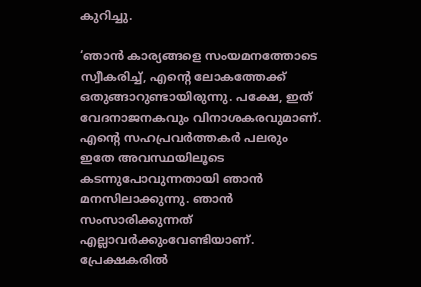കുറിച്ചു.

‘ഞാൻ കാര്യങ്ങളെ സംയമനത്തോടെ സ്വീകരിച്ച്, എൻ്റെ ലോകത്തേക്ക് ഒതുങ്ങാറുണ്ടായിരുന്നു. പക്ഷേ, ഇത് വേദനാജനകവും വിനാശകരവുമാണ്. എന്റെ സഹപ്രവർത്തകർ പലരും ഇതേ അവസ്ഥയിലൂടെ കടന്നുപോവുന്നതായി ഞാൻ മനസിലാക്കുന്നു. ഞാൻ സംസാരിക്കുന്നത് എല്ലാവർക്കുംവേണ്ടിയാണ്. പ്രേക്ഷകരിൽ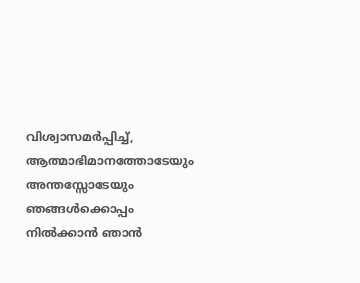വിശ്വാസമർപ്പിച്ച്, ആത്മാഭിമാനത്തോടേയും അന്തസ്സോടേയും ഞങ്ങൾക്കൊപ്പം നിൽക്കാൻ ഞാൻ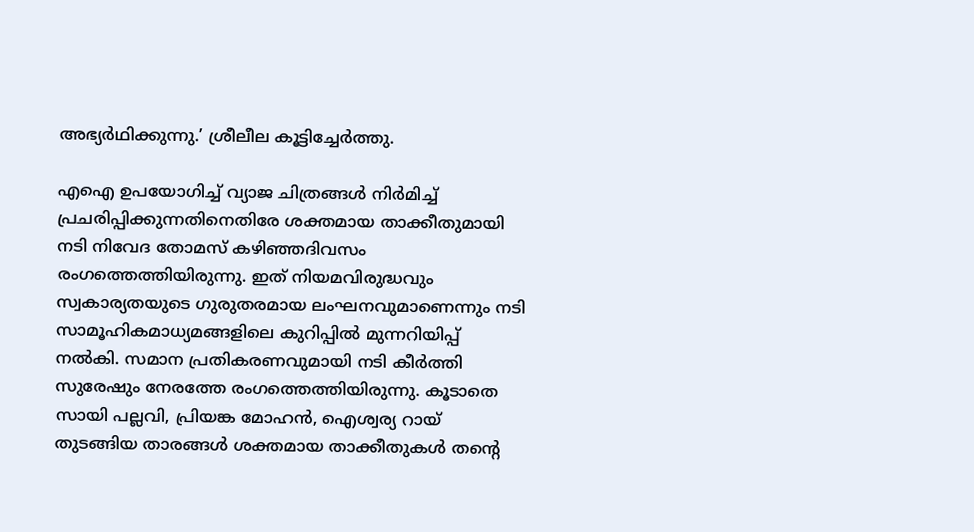അഭ്യർഥിക്കുന്നു.’ ശ്രീലീല കൂട്ടിച്ചേർത്തു.

എഐ ഉപയോഗിച്ച് വ്യാജ ചിത്രങ്ങൾ നിർമിച്ച് പ്രചരിപ്പിക്കുന്നതിനെതിരേ ശക്തമായ താക്കീതുമായി നടി നിവേദ തോമസ് കഴിഞ്ഞദിവസം രംഗത്തെത്തിയിരുന്നു. ഇത് നിയമവിരുദ്ധവും സ്വകാര്യതയുടെ ഗുരുതരമായ ലംഘനവുമാണെന്നും നടി സാമൂഹികമാധ്യമങ്ങളിലെ കുറിപ്പിൽ മുന്നറിയിപ്പ് നൽകി. സമാന പ്രതികരണവുമായി നടി കീർത്തി സുരേഷും നേരത്തേ രംഗത്തെത്തിയിരുന്നു. കൂടാതെ സായി പല്ലവി, പ്രിയങ്ക മോഹൻ, ഐശ്വര്യ റായ് തുടങ്ങിയ താരങ്ങൾ ശക്തമായ താക്കീതുകൾ തന്റെ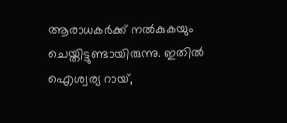ആരാധകർക്ക് നൽകുകയും ചെയ്തിട്ടുണ്ടായിരുന്നു. ഇതിൽ ഐശ്വര്യ റായ്,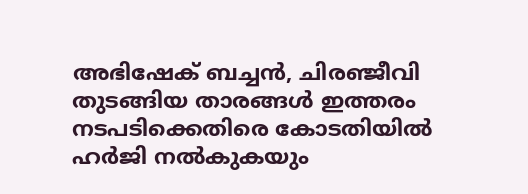അഭിഷേക് ബച്ചൻ, ചിരഞ്ജീവി തുടങ്ങിയ താരങ്ങൾ ഇത്തരം നടപടിക്കെതിരെ കോടതിയിൽ ഹർജി നൽകുകയും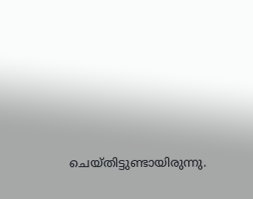ചെയ്തിട്ടുണ്ടായിരുന്നു.